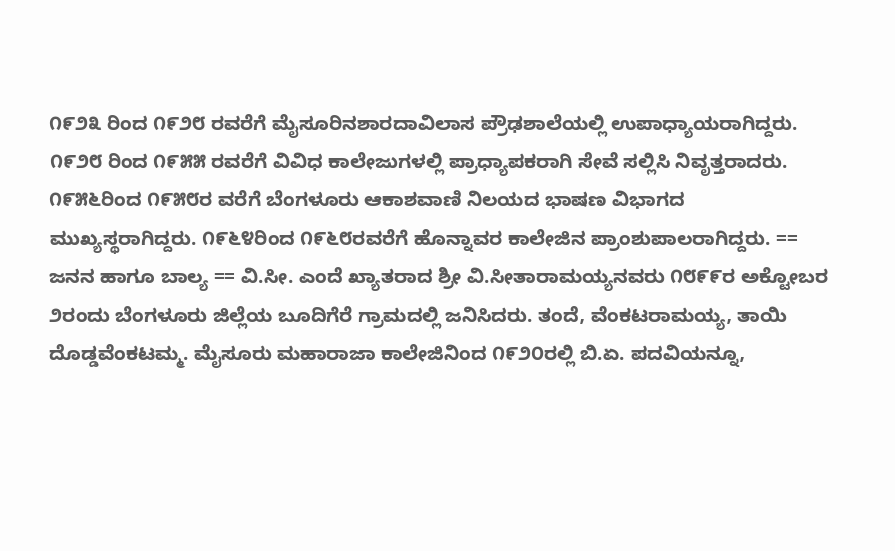೧೯೨೩ ರಿಂದ ೧೯೨೮ ರವರೆಗೆ ಮೈಸೂರಿನಶಾರದಾವಿಲಾಸ ಪ್ರೌಢಶಾಲೆಯಲ್ಲಿ ಉಪಾಧ್ಯಾಯರಾಗಿದ್ದರು. ೧೯೨೮ ರಿಂದ ೧೯೫೫ ರವರೆಗೆ ವಿವಿಧ ಕಾಲೇಜುಗಳಲ್ಲಿ ಪ್ರಾಧ್ಯಾಪಕರಾಗಿ ಸೇವೆ ಸಲ್ಲಿಸಿ ನಿವೃತ್ತರಾದರು. ೧೯೫೬ರಿಂದ ೧೯೫೮ರ ವರೆಗೆ ಬೆಂಗಳೂರು ಆಕಾಶವಾಣಿ ನಿಲಯದ ಭಾಷಣ ವಿಭಾಗದ ಮುಖ್ಯಸ್ಥರಾಗಿದ್ದರು. ೧೯೬೪ರಿಂದ ೧೯೬೮ರವರೆಗೆ ಹೊನ್ನಾವರ ಕಾಲೇಜಿನ ಪ್ರಾಂಶುಪಾಲರಾಗಿದ್ದರು. == ಜನನ ಹಾಗೂ ಬಾಲ್ಯ == ವಿ.ಸೀ. ಎಂದೆ ಖ್ಯಾತರಾದ ಶ್ರೀ ವಿ.ಸೀತಾರಾಮಯ್ಯನವರು ೧೮೯೯ರ ಅಕ್ಟೋಬರ ೨ರಂದು ಬೆಂಗಳೂರು ಜಿಲ್ಲೆಯ ಬೂದಿಗೆರೆ ಗ್ರಾಮದಲ್ಲಿ ಜನಿಸಿದರು. ತಂದೆ, ವೆಂಕಟರಾಮಯ್ಯ, ತಾಯಿ ದೊಡ್ಡವೆಂಕಟಮ್ಮ. ಮೈಸೂರು ಮಹಾರಾಜಾ ಕಾಲೇಜಿನಿಂದ ೧೯೨೦ರಲ್ಲಿ ಬಿ.ಏ. ಪದವಿಯನ್ನೂ,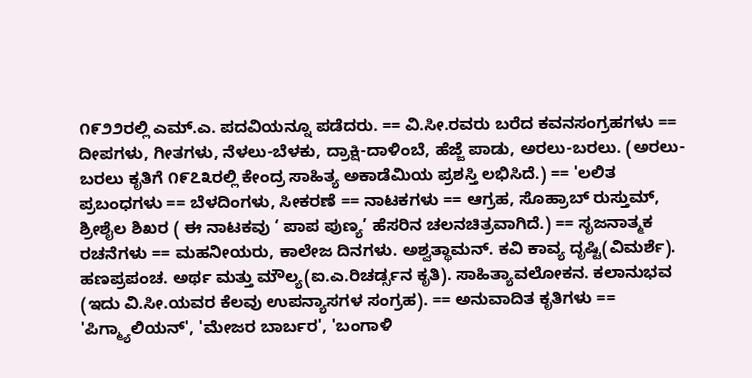೧೯೨೨ರಲ್ಲಿ ಎಮ್.ಎ. ಪದವಿಯನ್ನೂ ಪಡೆದರು. == ವಿ.ಸೀ.ರವರು ಬರೆದ ಕವನಸಂಗ್ರಹಗಳು == ದೀಪಗಳು, ಗೀತಗಳು, ನೆಳಲು-ಬೆಳಕು, ದ್ರಾಕ್ಷಿ-ದಾಳಿಂಬೆ, ಹೆಜ್ಜೆ ಪಾಡು, ಅರಲು-ಬರಲು. (ಅರಲು-ಬರಲು ಕೃತಿಗೆ ೧೯೭೩ರಲ್ಲಿ ಕೇಂದ್ರ ಸಾಹಿತ್ಯ ಅಕಾಡೆಮಿಯ ಪ್ರಶಸ್ತಿ ಲಭಿಸಿದೆ.) == 'ಲಲಿತ ಪ್ರಬಂಧಗಳು == ಬೆಳದಿಂಗಳು, ಸೀಕರಣೆ == ನಾಟಕಗಳು == ಆಗ್ರಹ, ಸೊಹ್ರಾಬ್ ರುಸ್ತುಮ್, ಶ್ರೀಶೈಲ ಶಿಖರ ( ಈ ನಾಟಕವು ‘ ಪಾಪ ಪುಣ್ಯ’ ಹೆಸರಿನ ಚಲನಚಿತ್ರವಾಗಿದೆ.) == ಸೃಜನಾತ್ಮಕ ರಚನೆಗಳು == ಮಹನೀಯರು, ಕಾಲೇಜ ದಿನಗಳು‌. ಅಶ್ವತ್ಥಾಮನ್. ಕವಿ ಕಾವ್ಯ ದೃಷ್ಟಿ(ವಿಮರ್ಶೆ). ಹಣಪ್ರಪಂಚ. ಅರ್ಥ ಮತ್ತು ಮೌಲ್ಯ(ಐ.ಎ.ರಿಚರ್ಡ್ಸನ ಕೃತಿ). ಸಾಹಿತ್ಯಾವಲೋಕನ. ಕಲಾನುಭವ (ಇದು ವಿ.ಸೀ.ಯವರ ಕೆಲವು ಉಪನ್ಯಾಸಗಳ ಸಂಗ್ರಹ). == ಅನುವಾದಿತ ಕೃತಿಗಳು == 'ಪಿಗ್ಮ್ಯಾಲಿಯನ್', 'ಮೇಜರ ಬಾರ್ಬರ', 'ಬಂಗಾಳಿ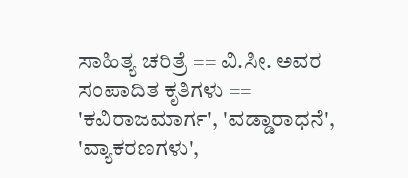ಸಾಹಿತ್ಯ ಚರಿತ್ರೆ == ವಿ.ಸೀ. ಅವರ ಸಂಪಾದಿತ ಕೃತಿಗಳು == 'ಕವಿರಾಜಮಾರ್ಗ', 'ವಡ್ಡಾರಾಧನೆ', 'ವ್ಯಾಕರಣಗಳು',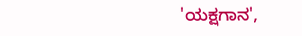'ಯಕ್ಷಗಾನ',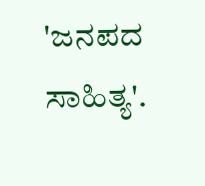'ಜನಪದ ಸಾಹಿತ್ಯ'.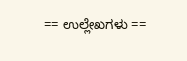== ಉಲ್ಲೇಖಗಳು ==